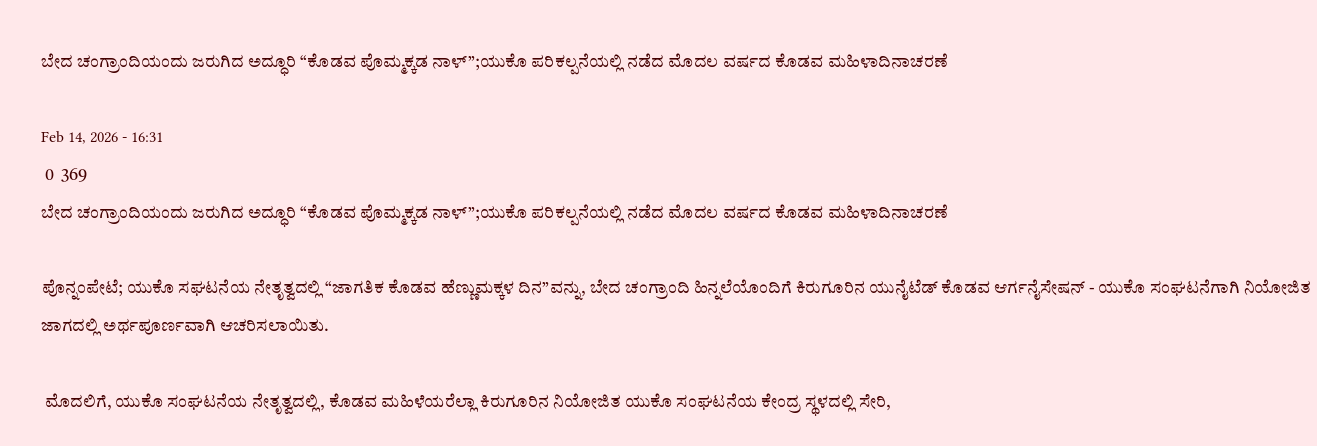ಬೇದ ಚಂಗ್ರಾಂದಿಯಂದು ಜರುಗಿದ ಅದ್ಧೂರಿ “ಕೊಡವ ಪೊಮ್ಮಕ್ಕಡ ನಾಳ್”;ಯುಕೊ ಪರಿಕಲ್ಪನೆಯಲ್ಲಿ ನಡೆದ ಮೊದಲ ವರ್ಷದ ಕೊಡವ ಮಹಿಳಾದಿನಾಚರಣೆ

Feb 14, 2026 - 16:31
 0  369
ಬೇದ ಚಂಗ್ರಾಂದಿಯಂದು ಜರುಗಿದ ಅದ್ಧೂರಿ “ಕೊಡವ ಪೊಮ್ಮಕ್ಕಡ ನಾಳ್”;ಯುಕೊ ಪರಿಕಲ್ಪನೆಯಲ್ಲಿ ನಡೆದ ಮೊದಲ ವರ್ಷದ ಕೊಡವ ಮಹಿಳಾದಿನಾಚರಣೆ

ಪೊನ್ನಂಪೇಟೆ; ಯುಕೊ ಸಘಟನೆಯ ನೇತೃತ್ವದಲ್ಲಿ “ಜಾಗತಿಕ ಕೊಡವ ಹೆಣ್ಣುಮಕ್ಕಳ ದಿನ”ವನ್ನು, ಬೇದ ಚಂಗ್ರಾಂದಿ ಹಿನ್ನಲೆಯೊಂದಿಗೆ ಕಿರುಗೂರಿನ ಯುನೈಟೆಡ್ ಕೊಡವ ಆರ್ಗನೈಸೇಷನ್ - ಯುಕೊ ಸಂಘಟನೆಗಾಗಿ ನಿಯೋಜಿತ ಜಾಗದಲ್ಲಿ ಅರ್ಥಪೂರ್ಣವಾಗಿ ಆಚರಿಸಲಾಯಿತು.

 ಮೊದಲಿಗೆ, ಯುಕೊ ಸಂಘಟನೆಯ ನೇತೃತ್ವದಲ್ಲಿ, ಕೊಡವ ಮಹಿಳೆಯರೆಲ್ಲಾ ಕಿರುಗೂರಿನ ನಿಯೋಜಿತ ಯುಕೊ ಸಂಘಟನೆಯ ಕೇಂದ್ರ ಸ್ಥಳದಲ್ಲಿ ಸೇರಿ,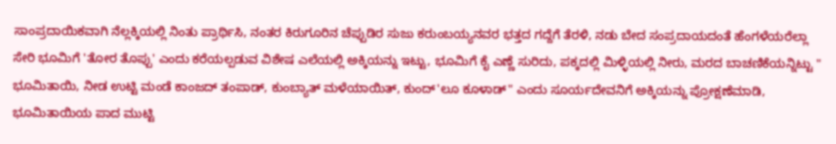ಸಾಂಪ್ರದಾಯಿಕವಾಗಿ ನೆಲ್ಲಕ್ಕಿಯಲ್ಲಿ ನಿಂತು ಪ್ರಾರ್ಥಿಸಿ, ನಂತರ ಕಿರುಗೂರಿನ ಚೆಪ್ಪುಡಿರ ಸುಜು ಕರುಂಬಯ್ಯನವರ ಭತ್ತದ ಗದ್ದೆಗೆ ತೆರಳಿ, ನಡು ಬೇದ ಸಂಪ್ರದಾಯದಂತೆ ಹೆಂಗಳೆಯರೆಲ್ಲಾ ಸೇರಿ ಭೂಮಿಗೆ 'ತೋರ ತೊಪ್ಪು' ಎಂದು ಕರೆಯಲ್ಪಡುವ ವಿಶೇಷ ಎಲೆಯಲ್ಲಿ ಅಕ್ಕಿಯನ್ನು ಇಟ್ಟು, ಭೂಮಿಗೆ ಕೈ ಎಣ್ಣೆ ಸುರಿದು, ಪಕ್ಕದಲ್ಲಿ ಮಿಳ್ಳಿಯಲ್ಲಿ ನೀರು, ಮರದ ಬಾಚಣಿಕೆಯನ್ನಿಟ್ಟು " ಭೂಮಿತಾಯಿ, ನೀಡ ಉಟ್ಟಿ ಮಂಡೆ ಕಾಂಜದ್ ತಂಪಾಡ್, ಕುಂಬ್ಯಾತ್ ಮಳೆಯಾಯಿತ್, ಕುಂದ್'ಲೂ ಕೂಳಾಡ್" ಎಂದು ಸೂರ್ಯದೇವನಿಗೆ ಅಕ್ಕಿಯನ್ನು ಪ್ರೋಕ್ಷಣೆಮಾಡಿ, ಭೂಮಿತಾಯಿಯ ಪಾದ ಮುಟ್ಟಿ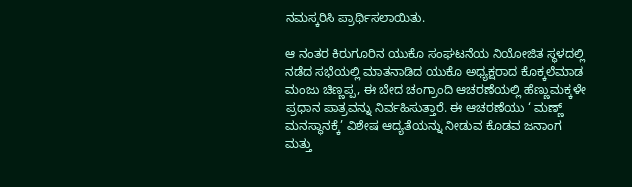ನಮಸ್ಕರಿಸಿ ಪ್ರಾರ್ಥಿಸಲಾಯಿತು.

ಆ ನಂತರ ಕಿರುಗೂರಿನ ಯುಕೊ ಸಂಘಟನೆಯ ನಿಯೋಜಿತ ಸ್ಥಳದಲ್ಲಿ ನಡೆದ ಸಭೆಯಲ್ಲಿ ಮಾತನಾಡಿದ ಯುಕೊ ಅಧ್ಯಕ್ಷರಾದ ಕೊಕ್ಕಲೆಮಾಡ ಮಂಜು ಚಿಣ್ಣಪ್ಪ, ಈ ಬೇದ ಚಂಗ್ರಾಂದಿ ಆಚರಣೆಯಲ್ಲಿ ಹೆಣ್ಣುಮಕ್ಕಳೇ ಪ್ರಧಾನ ಪಾತ್ರವನ್ನು ನಿರ್ವಹಿಸುತ್ತಾರೆ. ಈ ಆಚರಣೆಯು ‘ ಮಣ್ಣ್ ಮನಸ್ಥಾನಕ್ಕೆ’ ವಿಶೇಷ ಆದ್ಯತೆಯನ್ನು ನೀಡುವ ಕೊಡವ ಜನಾಂಗ ಮತ್ತು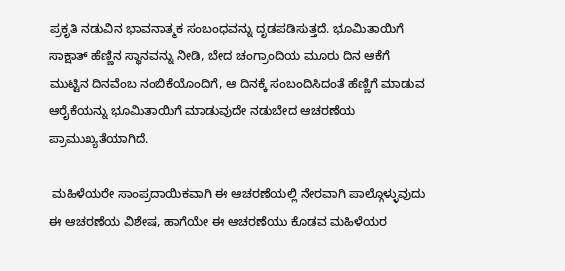ಪ್ರಕೃತಿ ನಡುವಿನ ಭಾವನಾತ್ಮಕ ಸಂಬಂಧವನ್ನು ದೃಡಪಡಿಸುತ್ತದೆ. ಭೂಮಿತಾಯಿಗೆ ಸಾಕ್ಷಾತ್ ಹೆಣ್ಣಿನ ಸ್ಥಾನವನ್ನು ನೀಡಿ, ಬೇದ ಚಂಗ್ರಾಂದಿಯ ಮೂರು ದಿನ ಆಕೆಗೆ ಮುಟ್ಟಿನ ದಿನವೆಂಬ ನಂಬಿಕೆಯೊಂದಿಗೆ, ಆ ದಿನಕ್ಕೆ ಸಂಬಂದಿಸಿದಂತೆ ಹೆಣ್ಣಿಗೆ ಮಾಡುವ ಆರೈಕೆಯನ್ನು ಭೂಮಿತಾಯಿಗೆ ಮಾಡುವುದೇ ನಡುಬೇದ ಆಚರಣೆಯ ಪ್ರಾಮುಖ್ಯತೆಯಾಗಿದೆ.

 ಮಹಿಳೆಯರೇ ಸಾಂಪ್ರದಾಯಿಕವಾಗಿ ಈ ಆಚರಣೆಯಲ್ಲಿ ನೇರವಾಗಿ ಪಾಲ್ಗೊಳ್ಳುವುದು ಈ ಆಚರಣೆಯ ವಿಶೇಷ, ಹಾಗೆಯೇ ಈ ಆಚರಣೆಯು ಕೊಡವ ಮಹಿಳೆಯರ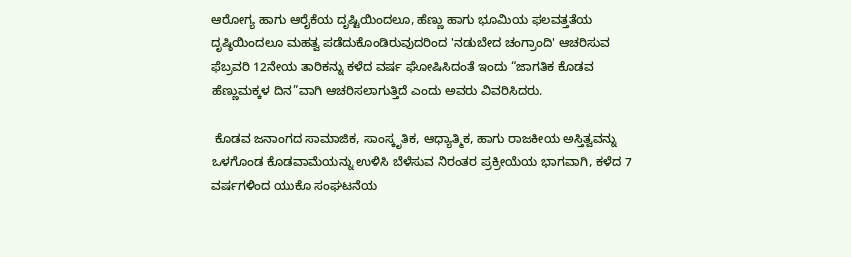ಆರೋಗ್ಯ ಹಾಗು ಆರೈಕೆಯ ದೃಷ್ಟಿಯಿಂದಲೂ, ಹೆಣ್ಣು ಹಾಗು ಭೂಮಿಯ ಫಲವತ್ತತೆಯ ದೃಷ್ಠಿಯಿಂದಲೂ ಮಹತ್ವ ಪಡೆದುಕೊಂಡಿರುವುದರಿಂದ 'ನಡುಬೇದ ಚಂಗ್ರಾಂದಿ' ಆಚರಿಸುವ ಫೆಬ್ರವರಿ 12ನೇಯ ತಾರಿಕನ್ನು ಕಳೆದ ವರ್ಷ ಘೋಷಿಸಿದಂತೆ ಇಂದು “ಜಾಗತಿಕ ಕೊಡವ ಹೆಣ್ಣುಮಕ್ಕಳ ದಿನ”ವಾಗಿ ಆಚರಿಸಲಾಗುತ್ತಿದೆ ಎಂದು ಅವರು ವಿವರಿಸಿದರು.

 ಕೊಡವ ಜನಾಂಗದ ಸಾಮಾಜಿಕ, ಸಾಂಸ್ಕೃತಿಕ, ಆಧ್ಯಾತ್ಮಿಕ, ಹಾಗು ರಾಜಕೀಯ ಅಸ್ತಿತ್ವವನ್ನು ಒಳಗೊಂಡ ಕೊಡವಾಮೆಯನ್ನು ಉಳಿಸಿ ಬೆಳೆಸುವ ನಿರಂತರ ಪ್ರಕ್ರೀಯೆಯ ಭಾಗವಾಗಿ, ಕಳೆದ 7 ವರ್ಷಗಳಿಂದ ಯುಕೊ ಸಂಘಟನೆಯ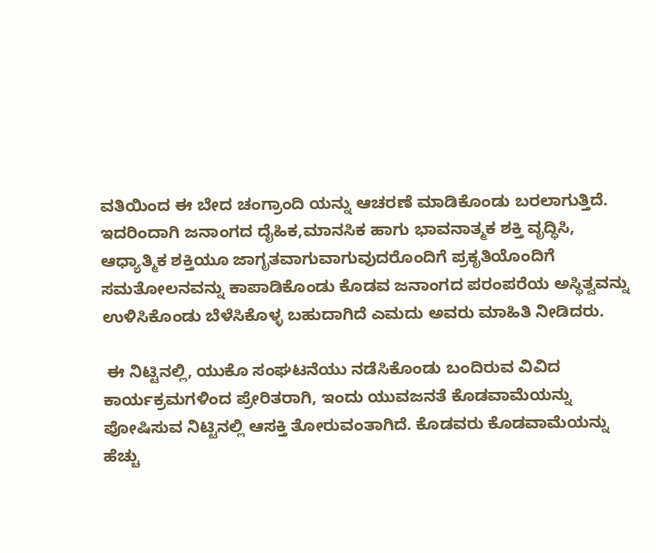ವತಿಯಿಂದ ಈ ಬೇದ ಚಂಗ್ರಾಂದಿ ಯನ್ನು ಆಚರಣೆ ಮಾಡಿಕೊಂಡು ಬರಲಾಗುತ್ತಿದೆ. ಇದರಿಂದಾಗಿ ಜನಾಂಗದ ದೈಹಿಕ,ಮಾನಸಿಕ ಹಾಗು ಭಾವನಾತ್ಮಕ ಶಕ್ತಿ ವೃದ್ಧಿಸಿ, ಆಧ್ಯಾತ್ಮಿಕ ಶಕ್ತಿಯೂ ಜಾಗೃತವಾಗುವಾಗುವುದರೊಂದಿಗೆ ಪ್ರಕೃತಿಯೊಂದಿಗೆ ಸಮತೋಲನವನ್ನು ಕಾಪಾಡಿಕೊಂಡು ಕೊಡವ ಜನಾಂಗದ ಪರಂಪರೆಯ ಅಸ್ಥಿತ್ವವನ್ನು ಉಳಿಸಿಕೊಂಡು ಬೆಳೆಸಿಕೊಳ್ಳ ಬಹುದಾಗಿದೆ ಎಮದು ಅವರು ಮಾಹಿತಿ ನೀಡಿದರು.

 ಈ ನಿಟ್ಟಿನಲ್ಲಿ, ಯುಕೊ ಸಂಘಟನೆಯು ನಡೆಸಿಕೊಂಡು ಬಂದಿರುವ ವಿವಿದ ಕಾರ್ಯಕ್ರಮಗಳಿಂದ ಪ್ರೇರಿತರಾಗಿ, ಇಂದು ಯುವಜನತೆ ಕೊಡವಾಮೆಯನ್ನು ಪೋಷಿಸುವ ನಿಟ್ಟಿನಲ್ಲಿ ಆಸಕ್ತಿ ತೋರುವಂತಾಗಿದೆ. ಕೊಡವರು ಕೊಡವಾಮೆಯನ್ನು ಹೆಚ್ಚು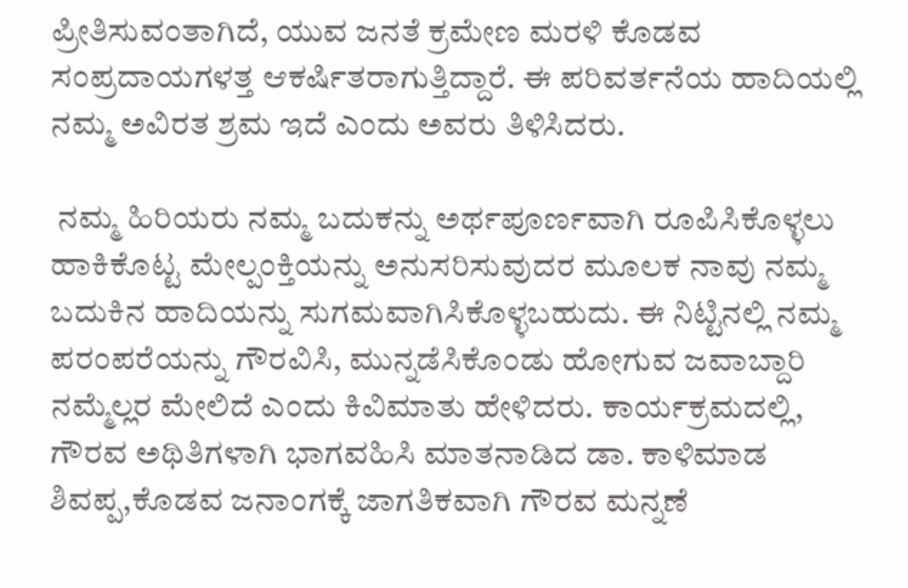ಪ್ರೀತಿಸುವಂತಾಗಿದೆ, ಯುವ ಜನತೆ ಕ್ರಮೇಣ ಮರಳಿ ಕೊಡವ ಸಂಪ್ರದಾಯಗಳತ್ತ ಆಕರ್ಷಿತರಾಗುತ್ತಿದ್ದಾರೆ. ಈ ಪರಿವರ್ತನೆಯ ಹಾದಿಯಲ್ಲಿ ನಮ್ಮ ಅವಿರತ ಶ್ರಮ ಇದೆ ಎಂದು ಅವರು ತಿಳಿಸಿದರು.

 ನಮ್ಮ ಹಿರಿಯರು ನಮ್ಮ ಬದುಕನ್ನು ಅರ್ಥಪೂರ್ಣವಾಗಿ ರೂಪಿಸಿಕೊಳ್ಳಲು ಹಾಕಿಕೊಟ್ಟ ಮೇಲ್ಪಂಕ್ತಿಯನ್ನು ಅನುಸರಿಸುವುದರ ಮೂಲಕ ನಾವು ನಮ್ಮ ಬದುಕಿನ ಹಾದಿಯನ್ನು ಸುಗಮವಾಗಿಸಿಕೊಳ್ಳಬಹುದು. ಈ ನಿಟ್ಟಿನಲ್ಲಿ ನಮ್ಮ ಪರಂಪರೆಯನ್ನು ಗೌರವಿಸಿ, ಮುನ್ನಡೆಸಿಕೊಂಡು ಹೋಗುವ ಜವಾಬ್ದಾರಿ ನಮ್ಮೆಲ್ಲರ ಮೇಲಿದೆ ಎಂದು ಕಿವಿಮಾತು ಹೇಳಿದರು. ಕಾರ್ಯಕ್ರಮದಲ್ಲಿ, ಗೌರವ ಅಥಿತಿಗಳಾಗಿ ಭಾಗವಹಿಸಿ ಮಾತನಾಡಿದ ಡಾ. ಕಾಳಿಮಾಡ ಶಿವಪ್ಪ,ಕೊಡವ ಜನಾಂಗಕ್ಕೆ ಜಾಗತಿಕವಾಗಿ ಗೌರವ ಮನ್ನಣೆ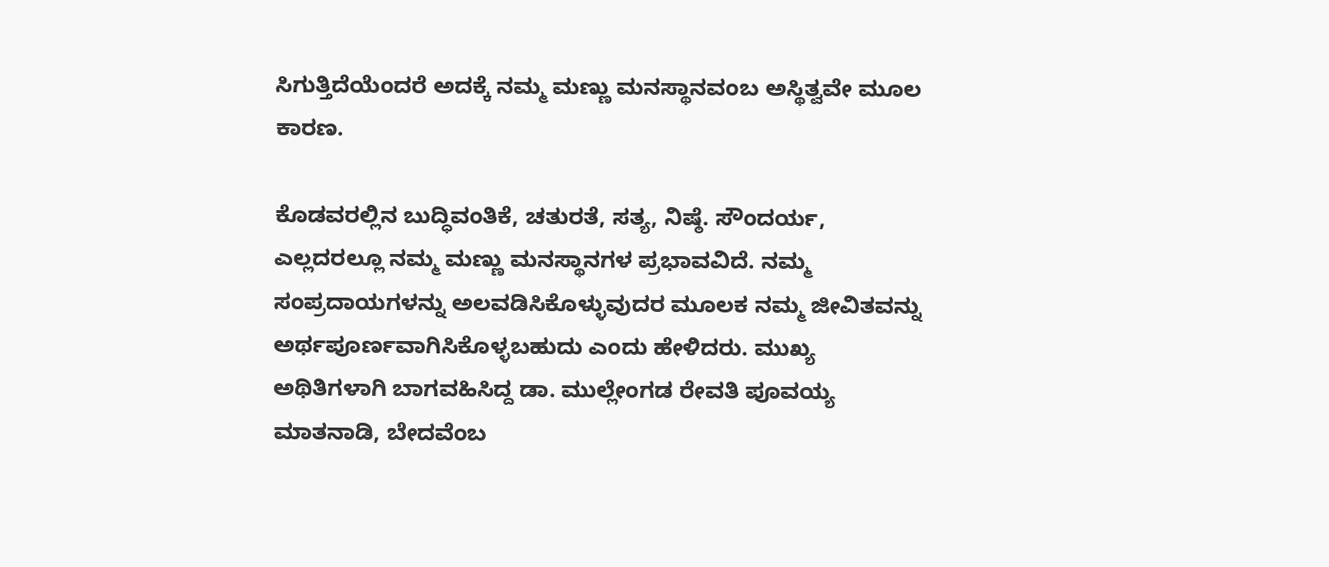ಸಿಗುತ್ತಿದೆಯೆಂದರೆ ಅದಕ್ಕೆ ನಮ್ಮ ಮಣ್ಣು ಮನಸ್ಥಾನವಂಬ ಅಸ್ಥಿತ್ವವೇ ಮೂಲ ಕಾರಣ.

ಕೊಡವರಲ್ಲಿನ ಬುದ್ಧಿವಂತಿಕೆ, ಚತುರತೆ, ಸತ್ಯ, ನಿಷ್ಠೆ. ಸೌಂದರ್ಯ, ಎಲ್ಲದರಲ್ಲೂ ನಮ್ಮ ಮಣ್ಣು ಮನಸ್ಥಾನಗಳ ಪ್ರಭಾವವಿದೆ. ನಮ್ಮ ಸಂಪ್ರದಾಯಗಳನ್ನು ಅಲವಡಿಸಿಕೊಳ್ಳುವುದರ ಮೂಲಕ ನಮ್ಮ ಜೀವಿತವನ್ನು ಅರ್ಥಪೂರ್ಣವಾಗಿಸಿಕೊಳ್ಳಬಹುದು ಎಂದು ಹೇಳಿದರು. ಮುಖ್ಯ ಅಥಿತಿಗಳಾಗಿ ಬಾಗವಹಿಸಿದ್ದ ಡಾ. ಮುಲ್ಲೇಂಗಡ ರೇವತಿ ಪೂವಯ್ಯ ಮಾತನಾಡಿ, ಬೇದವೆಂಬ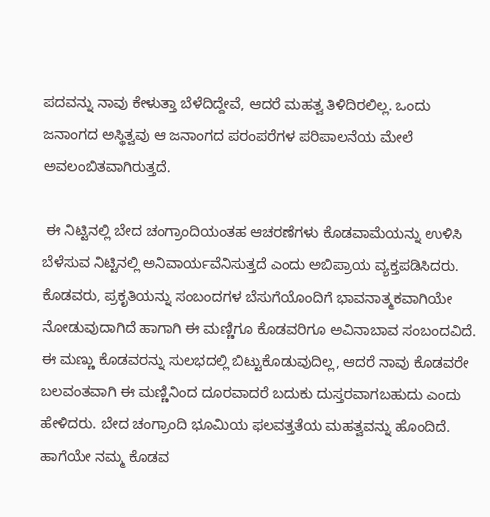ಪದವನ್ನು ನಾವು ಕೇಳುತ್ತಾ ಬೆಳೆದಿದ್ದೇವೆ, ಆದರೆ ಮಹತ್ವ ತಿಳಿದಿರಲಿಲ್ಲ. ಒಂದು ಜನಾಂಗದ ಅಸ್ಥಿತ್ವವು ಆ ಜನಾಂಗದ ಪರಂಪರೆಗಳ ಪರಿಪಾಲನೆಯ ಮೇಲೆ ಅವಲಂಬಿತವಾಗಿರುತ್ತದೆ.

 ಈ ನಿಟ್ಟಿನಲ್ಲಿ ಬೇದ ಚಂಗ್ರಾಂದಿಯಂತಹ ಆಚರಣೆಗಳು ಕೊಡವಾಮೆಯನ್ನು ಉಳಿಸಿ ಬೆಳೆಸುವ ನಿಟ್ಟಿನಲ್ಲಿ ಅನಿವಾರ್ಯವೆನಿಸುತ್ತದೆ ಎಂದು ಅಬಿಪ್ರಾಯ ವ್ಯಕ್ತಪಡಿಸಿದರು. ಕೊಡವರು, ಪ್ರಕೃತಿಯನ್ನು ಸಂಬಂದಗಳ ಬೆಸುಗೆಯೊಂದಿಗೆ ಭಾವನಾತ್ಮಕವಾಗಿಯೇ ನೋಡುವುದಾಗಿದೆ ಹಾಗಾಗಿ ಈ ಮಣ್ಣಿಗೂ ಕೊಡವರಿಗೂ ಅವಿನಾಬಾವ ಸಂಬಂದವಿದೆ. ಈ ಮಣ್ಣು ಕೊಡವರನ್ನು ಸುಲಭದಲ್ಲಿ ಬಿಟ್ಟುಕೊಡುವುದಿಲ್ಲ, ಆದರೆ ನಾವು ಕೊಡವರೇ ಬಲವಂತವಾಗಿ ಈ ಮಣ್ಣಿನಿಂದ ದೂರವಾದರೆ ಬದುಕು ದುಸ್ತರವಾಗಬಹುದು ಎಂದು ಹೇಳಿದರು. ಬೇದ ಚಂಗ್ರಾಂದಿ ಭೂಮಿಯ ಫಲವತ್ತತೆಯ ಮಹತ್ವವನ್ನು ಹೊಂದಿದೆ. ಹಾಗೆಯೇ ನಮ್ಮ ಕೊಡವ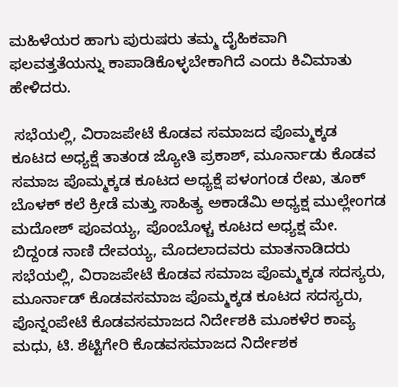ಮಹಿಳೆಯರ ಹಾಗು ಪುರುಷರು ತಮ್ಮ ದೈಹಿಕವಾಗಿ ಫಲವತ್ತತೆಯನ್ನು ಕಾಪಾಡಿಕೊಳ್ಳಬೇಕಾಗಿದೆ ಎಂದು ಕಿವಿಮಾತು ಹೇಳಿದರು.

 ಸಭೆಯಲ್ಲಿ, ವಿರಾಜಪೇಟೆ ಕೊಡವ ಸಮಾಜದ ಪೊಮ್ಮಕ್ಕಡ ಕೂಟದ ಅಧ್ಯಕ್ಷೆ ತಾತಂಡ ಜ್ಯೋತಿ ಪ್ರಕಾಶ್, ಮೂರ್ನಾಡು ಕೊಡವ ಸಮಾಜ ಪೊಮ್ಮಕ್ಕಡ ಕೂಟದ ಅಧ್ಯಕ್ಷೆ ಪಳಂಗಂಡ ರೇಖ, ತೂಕ್ ಬೊಳಕ್ ಕಲೆ ಕ್ರೀಡೆ ಮತ್ತು ಸಾಹಿತ್ಯ ಅಕಾಡೆಮಿ ಅಧ್ಯಕ್ಷ ಮುಲ್ಲೇಂಗಡ ಮದೋಶ್ ಪೂವಯ್ಯ, ಪೊಂಬೊಳ್ಚ ಕೂಟದ ಅಧ್ಯಕ್ಷ ಮೇ. ಬಿದ್ದಂಡ ನಾಣಿ ದೇವಯ್ಯ, ಮೊದಲಾದವರು ಮಾತನಾಡಿದರು ಸಭೆಯಲ್ಲಿ, ವಿರಾಜಪೇಟೆ ಕೊಡವ ಸಮಾಜ ಪೊಮ್ಮಕ್ಕಡ ಸದಸ್ಯರು, ಮೂರ್ನಾಡ್ ಕೊಡವಸಮಾಜ ಪೊಮ್ಮಕ್ಕಡ ಕೂಟದ ಸದಸ್ಯರು, ಪೊನ್ನಂಪೇಟೆ ಕೊಡವಸಮಾಜದ ನಿರ್ದೇಶಕಿ ಮೂಕಳೆರ ಕಾವ್ಯ ಮಧು, ಟಿ. ಶೆಟ್ಟಿಗೇರಿ ಕೊಡವಸಮಾಜದ ನಿರ್ದೇಶಕ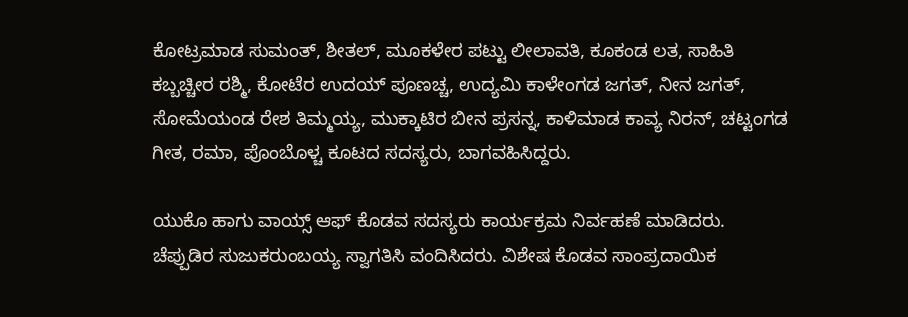ಕೋಟ್ರಮಾಡ ಸುಮಂತ್, ಶೀತಲ್, ಮೂಕಳೇರ ಪಟ್ಟು ಲೀಲಾವತಿ, ಕೂಕಂಡ ಲತ, ಸಾಹಿತಿ ಕಬ್ಬಚ್ಚೀರ ರಶ್ಮಿ, ಕೋಟೆರ ಉದಯ್ ಪೂಣಚ್ಚ, ಉದ್ಯಮಿ ಕಾಳೇಂಗಡ ಜಗತ್, ನೀನ ಜಗತ್, ಸೋಮೆಯಂಡ ರೇಶ ತಿಮ್ಮಯ್ಯ, ಮುಕ್ಕಾಟಿರ ಬೀನ ಪ್ರಸನ್ನ, ಕಾಳಿಮಾಡ ಕಾವ್ಯ ನಿರನ್, ಚಟ್ಟಂಗಡ ಗೀತ, ರಮಾ, ಪೊಂಬೊಳ್ಚ ಕೂಟದ ಸದಸ್ಯರು, ಬಾಗವಹಿಸಿದ್ದರು.

ಯುಕೊ ಹಾಗು ವಾಯ್ಸ್ ಆಫ್ ಕೊಡವ ಸದಸ್ಯರು ಕಾರ್ಯಕ್ರಮ ನಿರ್ವಹಣೆ ಮಾಡಿದರು. ಚೆಪ್ಪುಡಿರ ಸುಜುಕರುಂಬಯ್ಯ ಸ್ವಾಗತಿಸಿ ವಂದಿಸಿದರು. ವಿಶೇಷ ಕೊಡವ ಸಾಂಪ್ರದಾಯಿಕ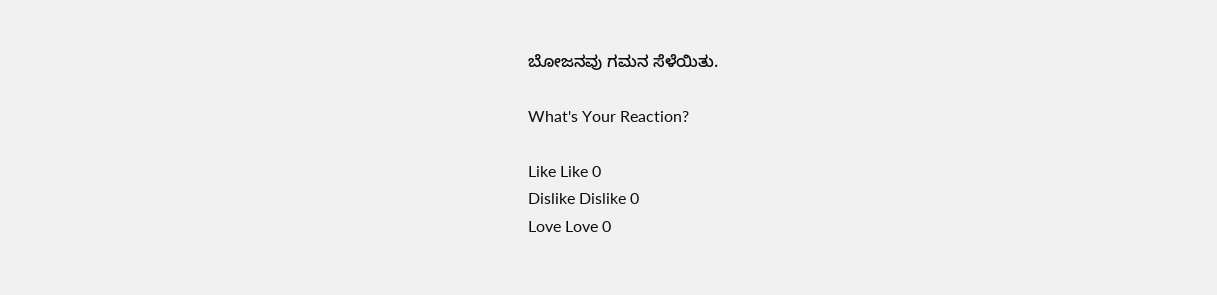ಬೋಜನವು ಗಮನ ಸೆಳೆಯಿತು.

What's Your Reaction?

Like Like 0
Dislike Dislike 0
Love Love 0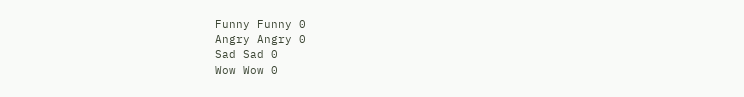Funny Funny 0
Angry Angry 0
Sad Sad 0
Wow Wow 0